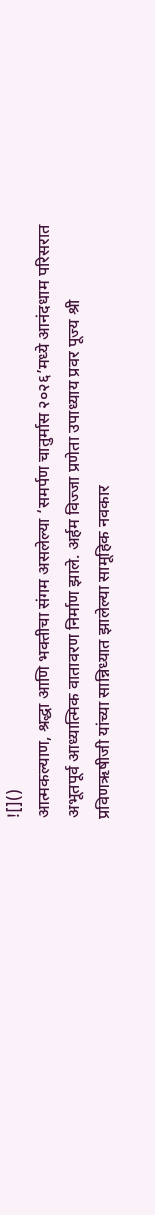![]()
आत्मकल्याण, श्रद्धा आणि भक्तीचा संगम असलेल्या ‘समर्पण चातुर्मास २०२६’मध्ये आनंदधाम परिसरात अभूतपूर्व आध्यात्मिक वातावरण निर्माण झाले. अर्हम विज्जा प्रणेता उपाध्याय प्रवर पूज्य श्री प्रविणऋषीजी यांच्या सान्निध्यात झालेल्या सामूहिक नवकार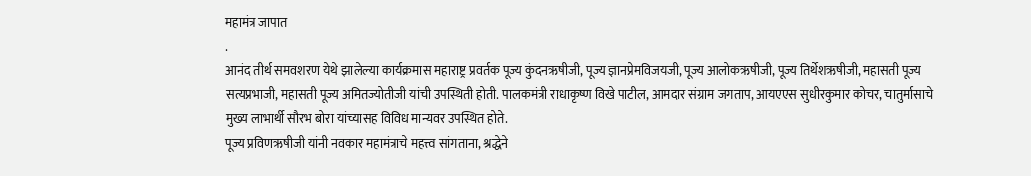महामंत्र जापात
.
आनंद तीर्थ समवशरण येथे झालेल्या कार्यक्रमास महाराष्ट्र प्रवर्तक पूज्य कुंदनऋषीजी, पूज्य ज्ञानप्रेमविजयजी, पूज्य आलोकऋषीजी, पूज्य तिर्थेशऋषीजी, महासती पूज्य सत्यप्रभाजी, महासती पूज्य अमितज्योतीजी यांची उपस्थिती होती. पालकमंत्री राधाकृष्ण विखे पाटील, आमदार संग्राम जगताप, आयएएस सुधीरकुमार कोचर, चातुर्मासाचे मुख्य लाभार्थी सौरभ बोरा यांच्यासह विविध मान्यवर उपस्थित होते.
पूज्य प्रविणऋषीजी यांनी नवकार महामंत्राचे महत्त्व सांगताना, श्रद्धेने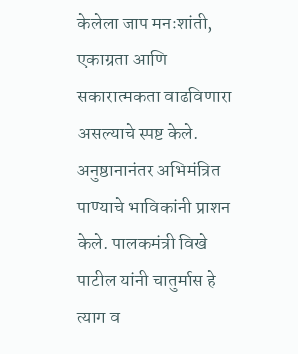केलेला जाप मनःशांती, एकाग्रता आणि सकारात्मकता वाढविणारा असल्याचे स्पष्ट केले. अनुष्ठानानंतर अभिमंत्रित पाण्याचे भाविकांनी प्राशन केले. पालकमंत्री विखे पाटील यांनी चातुर्मास हे त्याग व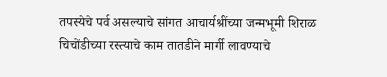तपस्येचे पर्व असल्याचे सांगत आचार्यश्रींच्या जन्मभूमी शिराळ चिचोंडीच्या रस्त्याचे काम तातडीने मार्गी लावण्याचे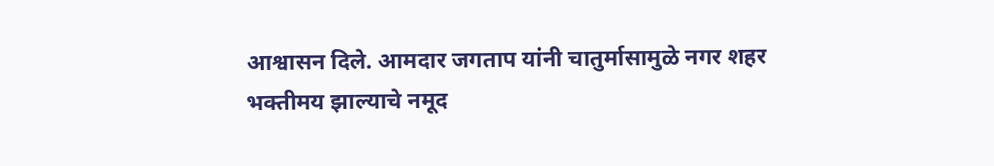आश्वासन दिले. आमदार जगताप यांनी चातुर्मासामुळे नगर शहर भक्तीमय झाल्याचे नमूद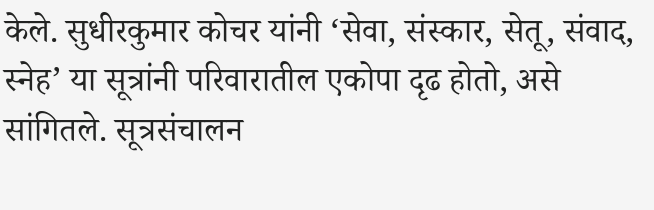केले. सुधीरकुमार कोचर यांनी ‘सेवा, संस्कार, सेतू, संवाद, स्नेह’ या सूत्रांनी परिवारातील एकोपा दृढ होतो, असे सांगितले. सूत्रसंचालन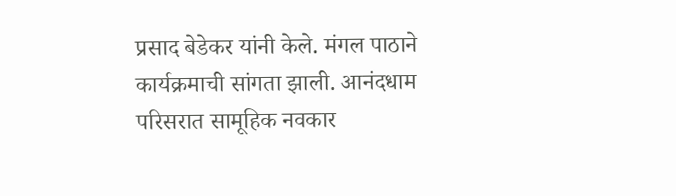प्रसाद बेडेकर यांनी केले. मंगल पाठाने कार्यक्रमाची सांगता झाली. आनंदधाम परिसरात सामूहिक नवकार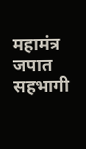महामंत्र जपात सहभागी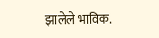झालेले भाविक.